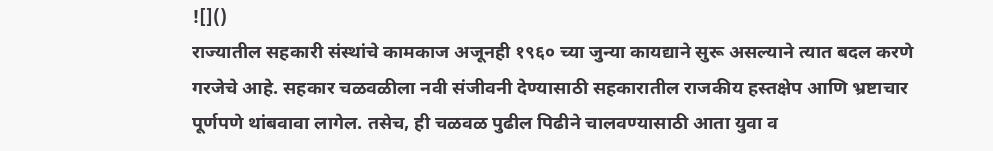![]()
राज्यातील सहकारी संस्थांचे कामकाज अजूनही १९६० च्या जुन्या कायद्याने सुरू असल्याने त्यात बदल करणे गरजेचे आहे. सहकार चळवळीला नवी संजीवनी देण्यासाठी सहकारातील राजकीय हस्तक्षेप आणि भ्रष्टाचार पूर्णपणे थांबवावा लागेल. तसेच, ही चळवळ पुढील पिढीने चालवण्यासाठी आता युवा व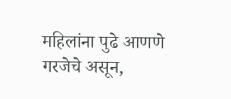महिलांना पुढे आणणे गरजेचे असून,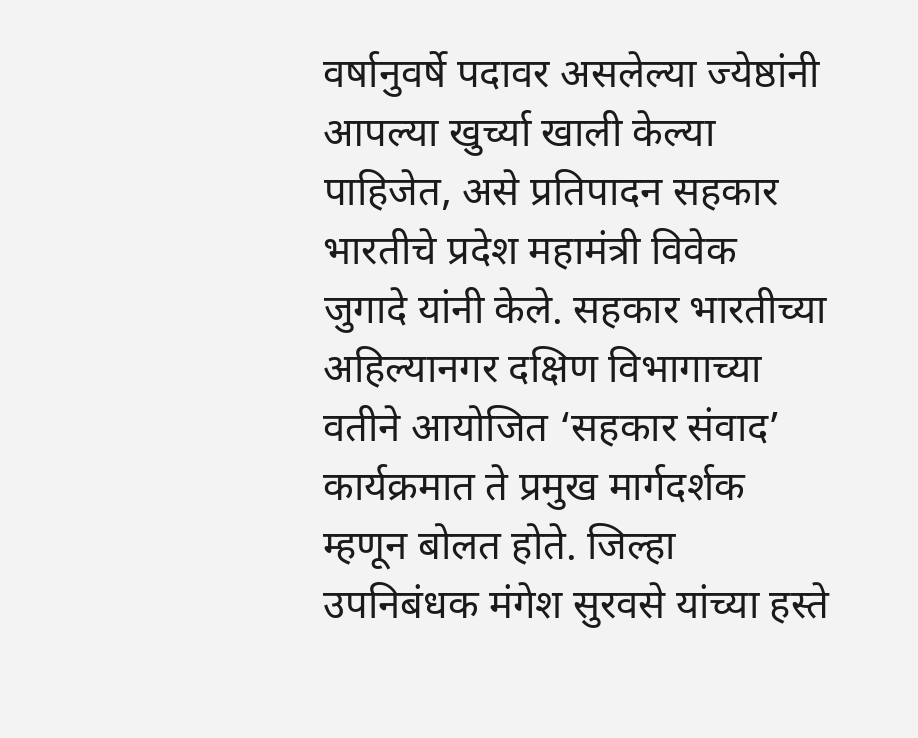वर्षानुवर्षे पदावर असलेल्या ज्येष्ठांनी आपल्या खुर्च्या खाली केल्या पाहिजेत, असे प्रतिपादन सहकार भारतीचे प्रदेश महामंत्री विवेक जुगादे यांनी केले. सहकार भारतीच्या अहिल्यानगर दक्षिण विभागाच्या वतीने आयोजित ‘सहकार संवाद’ कार्यक्रमात ते प्रमुख मार्गदर्शक म्हणून बोलत होते. जिल्हा उपनिबंधक मंगेश सुरवसे यांच्या हस्ते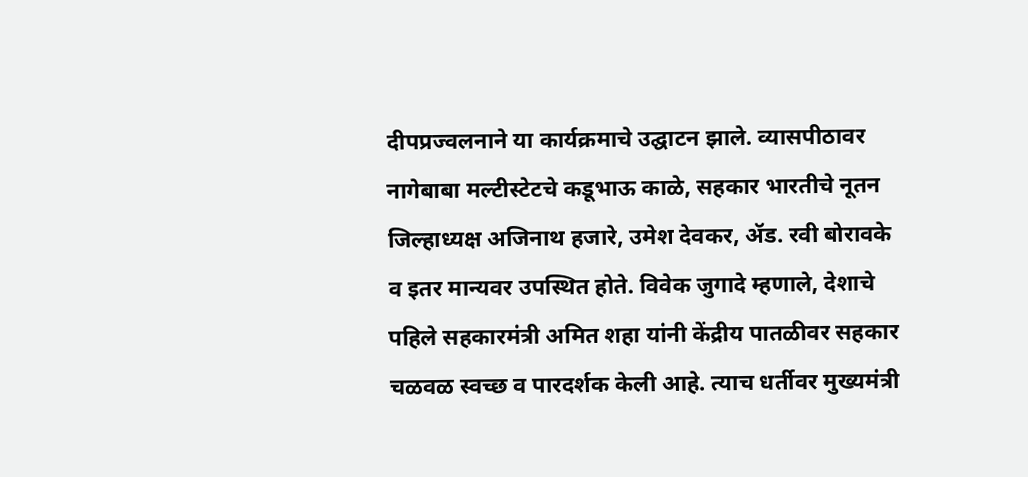दीपप्रज्वलनाने या कार्यक्रमाचे उद्घाटन झाले. व्यासपीठावर नागेबाबा मल्टीस्टेटचे कडूभाऊ काळे, सहकार भारतीचे नूतन जिल्हाध्यक्ष अजिनाथ हजारे, उमेश देवकर, ॲड. रवी बोरावके व इतर मान्यवर उपस्थित होते. विवेक जुगादे म्हणाले, देशाचे पहिले सहकारमंत्री अमित शहा यांनी केंद्रीय पातळीवर सहकार चळवळ स्वच्छ व पारदर्शक केली आहे. त्याच धर्तीवर मुख्यमंत्री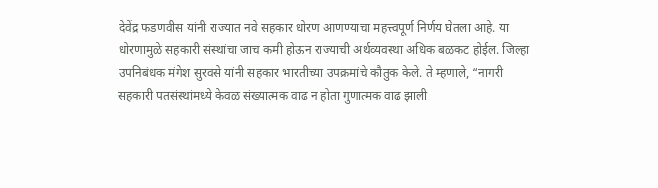देवेंद्र फडणवीस यांनी राज्यात नवे सहकार धोरण आणण्याचा महत्त्वपूर्ण निर्णय घेतला आहे. या धोरणामुळे सहकारी संस्थांचा जाच कमी होऊन राज्याची अर्थव्यवस्था अधिक बळकट होईल. जिल्हा उपनिबंधक मंगेश सुरवसे यांनी सहकार भारतीच्या उपक्रमांचे कौतुक केले. ते म्हणाले, “नागरी सहकारी पतसंस्थांमध्ये केवळ संख्यात्मक वाढ न होता गुणात्मक वाढ झाली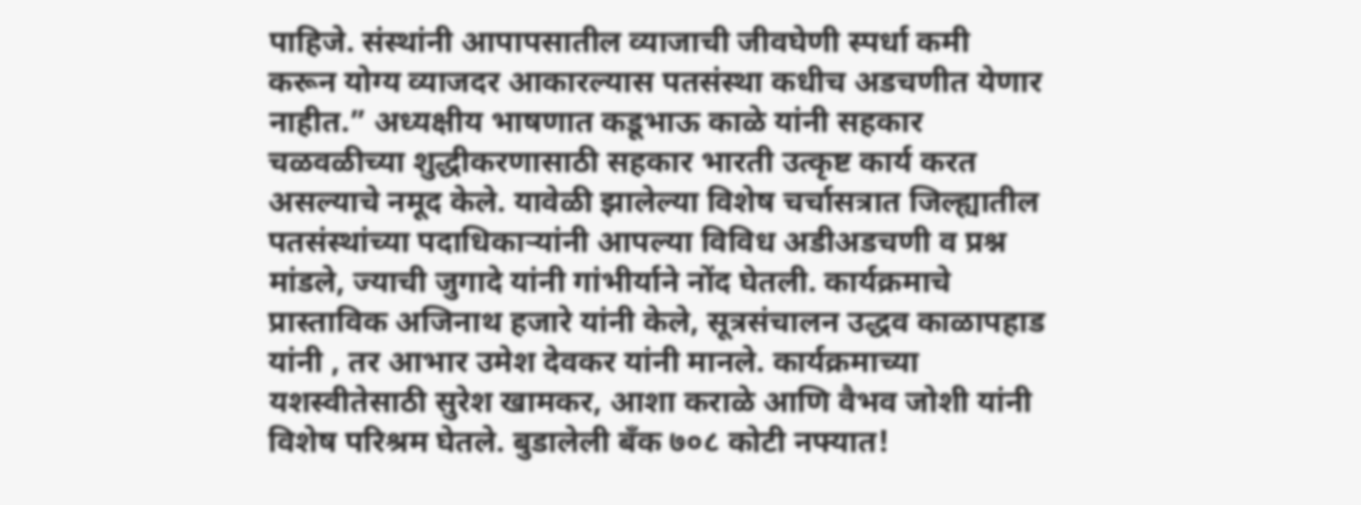पाहिजे. संस्थांनी आपापसातील व्याजाची जीवघेणी स्पर्धा कमी करून योग्य व्याजदर आकारल्यास पतसंस्था कधीच अडचणीत येणार नाहीत.” अध्यक्षीय भाषणात कडूभाऊ काळे यांनी सहकार चळवळीच्या शुद्धीकरणासाठी सहकार भारती उत्कृष्ट कार्य करत असल्याचे नमूद केले. यावेळी झालेल्या विशेष चर्चासत्रात जिल्ह्यातील पतसंस्थांच्या पदाधिकाऱ्यांनी आपल्या विविध अडीअडचणी व प्रश्न मांडले, ज्याची जुगादे यांनी गांभीर्याने नोंद घेतली. कार्यक्रमाचे प्रास्ताविक अजिनाथ हजारे यांनी केले, सूत्रसंचालन उद्धव काळापहाड यांनी , तर आभार उमेश देवकर यांनी मानले. कार्यक्रमाच्या यशस्वीतेसाठी सुरेश खामकर, आशा कराळे आणि वैभव जोशी यांनी विशेष परिश्रम घेतले. बुडालेली बँक ७०८ कोटी नफ्यात!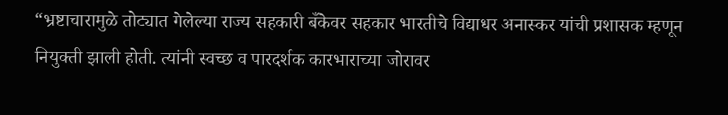“भ्रष्टाचारामुळे तोट्यात गेलेल्या राज्य सहकारी बँकेवर सहकार भारतीचे विद्याधर अनास्कर यांची प्रशासक म्हणून नियुक्ती झाली होती. त्यांनी स्वच्छ व पारदर्शक कारभाराच्या जोरावर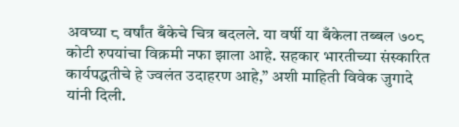अवघ्या ८ वर्षांत बँकेचे चित्र बदलले. या वर्षी या बँकेला तब्बल ७०८ कोटी रुपयांचा विक्रमी नफा झाला आहे. सहकार भारतीच्या संस्कारित कार्यपद्धतीचे हे ज्वलंत उदाहरण आहे,” अशी माहिती विवेक जुगादे यांनी दिली.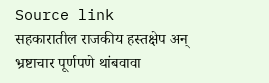Source link
सहकारातील राजकीय हस्तक्षेप अन् भ्रष्टाचार पूर्णपणे थांबवावा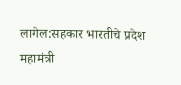लागेल:सहकार भारतीचे प्रदेश महामंत्री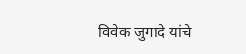विवेक जुगादे यांचे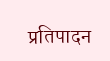प्रतिपादन